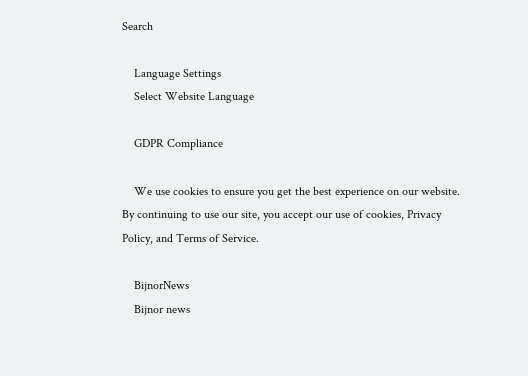Search

    Language Settings
    Select Website Language

    GDPR Compliance

    We use cookies to ensure you get the best experience on our website. By continuing to use our site, you accept our use of cookies, Privacy Policy, and Terms of Service.

    BijnorNews
    Bijnor news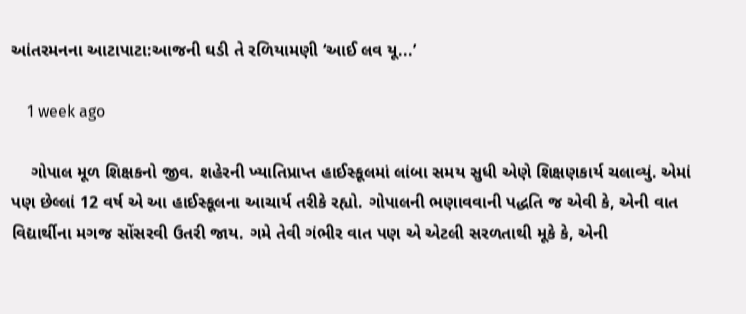આંતરમનના આટાપાટા:આજની ઘડી તે રળિયામણી ‘આઈ લવ યૂ...’

    1 week ago

    ગોપાલ મૂળ શિક્ષકનો જીવ. શહેરની ખ્યાતિપ્રાપ્ત હાઈસ્કૂલમાં લાંબા સમય સુધી એણે શિક્ષણકાર્ય ચલાવ્યું. એમાં પણ છેલ્લાં 12 વર્ષ એ આ હાઈસ્કૂલના આચાર્ય તરીકે રહ્યો. ગોપાલની ભણાવવાની પદ્ધતિ જ એવી કે, એની વાત વિદ્યાર્થીના મગજ સોંસરવી ઉતરી જાય. ગમે તેવી ગંભીર વાત પણ એ એટલી સરળતાથી મૂકે કે, એની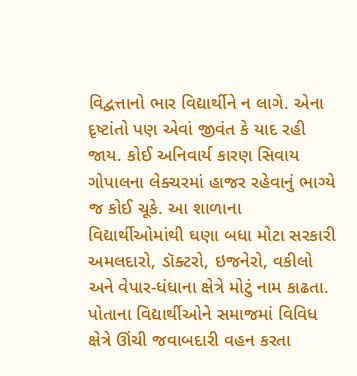વિદ્વત્તાનો ભાર વિદ્યાર્થીને ન લાગે. એના દૃષ્ટાંતો પણ એવાં જીવંત કે યાદ રહી જાય. કોઈ અનિવાર્ય કારણ સિવાય ગોપાલના લેક્ચરમાં હાજર રહેવાનું ભાગ્યે જ કોઈ ચૂકે. આ શાળાના વિદ્યાર્થીઓમાંથી ઘણા બધા મોટા સરકારી અમલદારો, ડૉક્ટરો, ઇજનેરો, વકીલો અને વેપાર-ધંધાના ક્ષેત્રે મોટું નામ કાઢતા. પોતાના વિદ્યાર્થીઓને સમાજમાં વિવિધ ક્ષેત્રે ઊંચી જવાબદારી વહન કરતા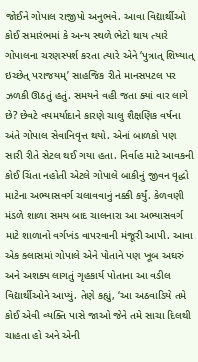જોઈને ગોપાલ રાજીપો અનુભવે. આવા વિદ્યાર્થીઓ કોઈ સમારંભમાં કે અન્ય સ્થળે ભેટો થાય ત્યારે ગોપાલના ચરણસ્પર્શ કરતા ત્યારે એને ‘પુત્રાત્ શિષ્યાત્ ઇચ્છેત્ પરાજયમ્’ સાહજિક રીતે માનસપટલ પર ઝળકી ઊઠતું હતું. સમયને વહી જતા ક્યાં વાર લાગે છે? છેવટે વયમર્યાદાને કારણે ચાલુ શૈક્ષણિક વર્ષના અંતે ગોપાલ સેવાનિવૃત્ત થયો. એનાં બાળકો પણ સારી રીતે સેટલ થઈ ગયા હતા. નિર્વાહ માટે આવકની કોઈ ચિંતા નહોતી એટલે ગોપાલે બાકીનું જીવન વૃદ્ધો માટેના અભ્યાસવર્ગ ચલાવવાનું નક્કી કર્યું. કેળવણી મંડળે શાળા સમય બાદ ચાલનારા આ અભ્યાસવર્ગ માટે શાળાનો વર્ગખંડ વાપરવાની મંજૂરી આપી. આવા એક ક્લાસમાં ગોપાલે એને પોતાને પણ ખૂબ અઘરું અને અશક્ય લાગતું ગૃહકાર્ય પોતાના આ વડીલ વિદ્યાર્થીઓને આપ્યું. તેણે કહ્યું, ‘આ અઠવાડિયે તમે કોઈ એવી વ્યક્તિ પાસે જાઓ જેને તમે સાચા દિલથી ચાહતા હો અને એની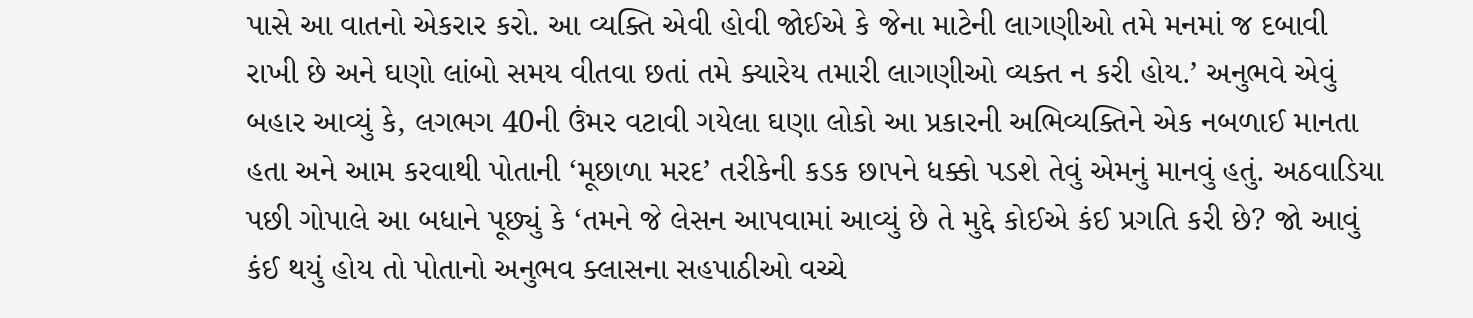પાસે આ વાતનો એકરાર કરો. આ વ્યક્તિ એવી હોવી જોઈએ કે જેના માટેની લાગણીઓ તમે મનમાં જ દબાવી રાખી છે અને ઘણો લાંબો સમય વીતવા છતાં તમે ક્યારેય તમારી લાગણીઓ વ્યક્ત ન કરી હોય.’ અનુભવે એવું બહાર આવ્યું કે, લગભગ 40ની ઉંમર વટાવી ગયેલા ઘણા લોકો આ પ્રકારની અભિવ્યક્તિને એક નબળાઈ માનતા હતા અને આમ કરવાથી પોતાની ‘મૂછાળા મરદ’ તરીકેની કડક છાપને ધક્કો પડશે તેવું એમનું માનવું હતું. અઠવાડિયા પછી ગોપાલે આ બધાને પૂછ્યું કે ‘તમને જે લેસન આપવામાં આવ્યું છે તે મુદ્દે કોઈએ કંઈ પ્રગતિ કરી છે? જો આવું કંઈ થયું હોય તો પોતાનો અનુભવ ક્લાસના સહપાઠીઓ વચ્ચે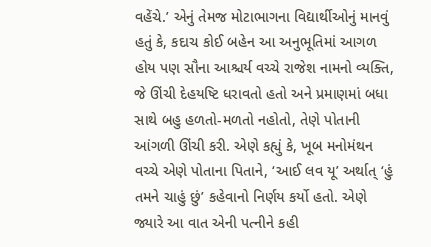વહેંચે.’ એનું તેમજ મોટાભાગના વિદ્યાર્થીઓનું માનવું હતું કે, કદાચ કોઈ બહેન આ અનુભૂતિમાં આગળ હોય પણ સૌના આશ્ચર્ય વચ્ચે રાજેશ નામનો વ્યક્તિ, જે ઊંચી દેહયષ્ટિ ધરાવતો હતો અને પ્રમાણમાં બધા સાથે બહુ હળતો-મળતો નહોતો, તેણે પોતાની આંગળી ઊંચી કરી. એણે કહ્યું કે, ખૂબ મનોમંથન વચ્ચે એણે પોતાના પિતાને, ‘આઈ લવ યૂ’ અર્થાત્ ‘હું તમને ચાહું છું’ કહેવાનો નિર્ણય કર્યો હતો. એણે જ્યારે આ વાત એની પત્નીને કહી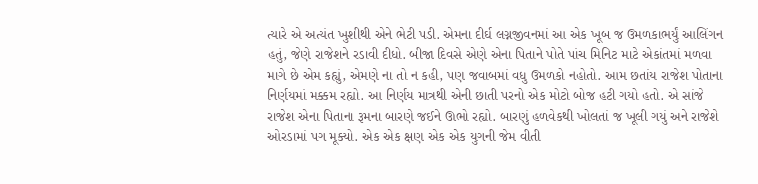ત્યારે એ અત્યંત ખુશીથી એને ભેટી પડી. એમના દીર્ઘ લગ્નજીવનમાં આ એક ખૂબ જ ઉમળકાભર્યું આલિંગન હતું, જેણે રાજેશને રડાવી દીધો. બીજા દિવસે એણે એના પિતાને પોતે પાંચ મિનિટ માટે એકાંતમાં મળવા માગે છે એમ કહ્યું, એમણે ના તો ન કહી, પણ જવાબમાં વધુ ઉમળકો નહોતો. આમ છતાંય રાજેશ પોતાના નિર્ણયમાં મક્કમ રહ્યો. આ નિર્ણય માત્રથી એની છાતી પરનો એક મોટો બોજ હટી ગયો હતો. એ સાંજે રાજેશ એના પિતાના રૂમના બારણે જઈને ઊભો રહ્યો. બારણું હળવેકથી ખોલતાં જ ખૂલી ગયું અને રાજેશે ઓરડામાં પગ મૂક્યો. એક એક ક્ષણ એક એક યુગની જેમ વીતી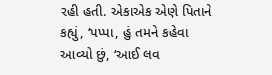રહી હતી. એકાએક એણે પિતાને કહ્યું, ‘પપ્પા, હું તમને કહેવા આવ્યો છું, ‘આઈ લવ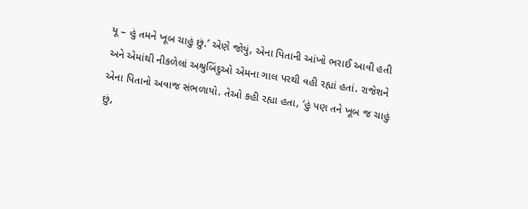યૂ – હું તમને ખૂબ ચાહું છું.’ એણે જોયું, એના પિતાની આંખો ભરાઈ આવી હતી અને એમાંથી નીકળેલાં અશ્રુબિંદુઓ એમના ગાલ પરથી વહી રહ્યાં હતાં. રાજેશને એના પિતાનો અવાજ સંભળાયો. તેઓ કહી રહ્યા હતા, ‘હું પણ તને ખૂબ જ ચાહું છું,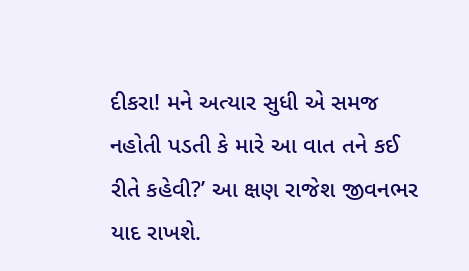દીકરા! મને અત્યાર સુધી એ સમજ નહોતી પડતી કે મારે આ વાત તને કઈ રીતે કહેવી?’ આ ક્ષણ રાજેશ જીવનભર યાદ રાખશે.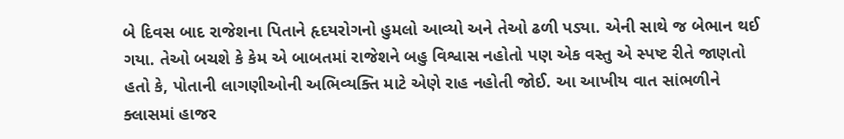બે દિવસ બાદ રાજેશના પિતાને હૃદયરોગનો હુમલો આવ્યો અને તેઓ ઢળી પડ્યા. એની સાથે જ બેભાન થઈ ગયા. તેઓ બચશે કે કેમ એ બાબતમાં રાજેશને બહુ વિશ્વાસ નહોતો પણ એક વસ્તુ એ સ્પષ્ટ રીતે જાણતો હતો કે, પોતાની લાગણીઓની અભિવ્યક્તિ માટે એણે રાહ નહોતી જોઈ. આ આખીય વાત સાંભળીને ક્લાસમાં હાજર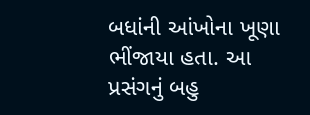બધાંની આંખોના ખૂણા ભીંજાયા હતા. આ પ્રસંગનું બહુ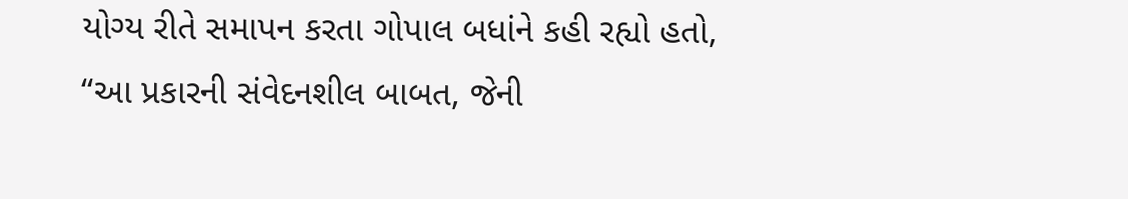યોગ્ય રીતે સમાપન કરતા ગોપાલ બધાંને કહી રહ્યો હતો, “આ પ્રકારની સંવેદનશીલ બાબત, જેની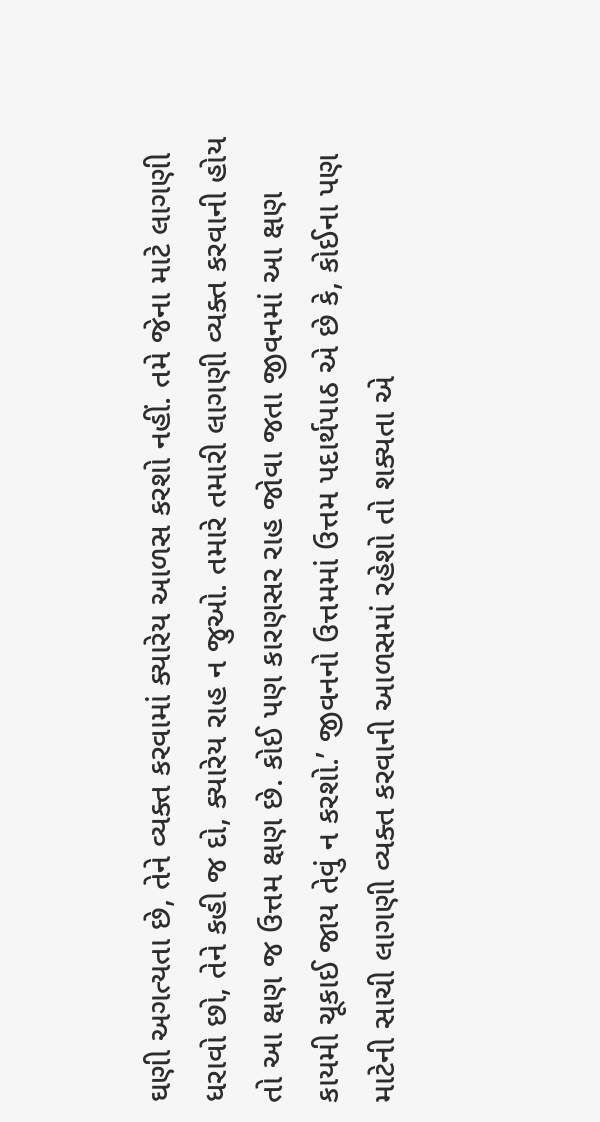ઘણી અગત્યતા છે, તેને વ્યક્ત કરવામાં ક્યારેય આળસ કરશો નહીં. તમે જેના માટે લાગણી ધરાવો છો, તેને કહી જ દો, ક્યારેય રાહ ન જુઓ. તમારે તમારી લાગણી વ્યક્ત કરવાની હોય તો આ ક્ષણ જ ઉત્તમ ક્ષણ છે. કોઈ પણ કારણસર રાહ જોવા જતા જીવનમાં આ ક્ષણ કાયમી ચૂકાઈ જાય તેવું ન કરશો.’ જીવનનો ઉત્તમમાં ઉત્તમ પદાર્થપાઠ એ છે કે, કોઈના પણ માટેની સાચી લાગણી વ્યક્ત કરવાની આળસમાં રહેશો તો શક્યતા એ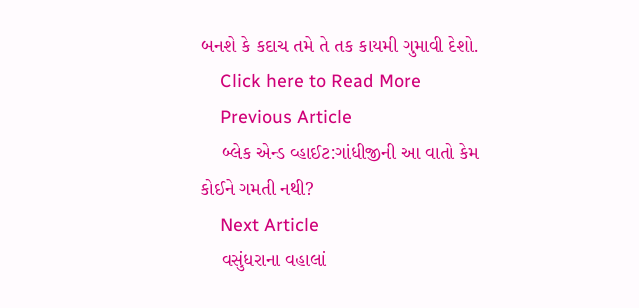બનશે કે કદાચ તમે તે તક કાયમી ગુમાવી દેશો.
    Click here to Read More
    Previous Article
    બ્લેક એન્ડ વ્હાઈટ:ગાંધીજીની આ વાતો કેમ કોઈને ગમતી નથી?
    Next Article
    વસુંધરાના વહાલાં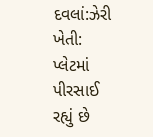દવલાં:ઝેરી ખેતી: પ્લેટમાં પીરસાઈ રહ્યું છે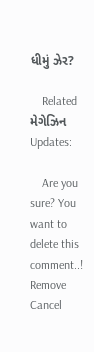ધીમું ઝેર?

    Related મેગેઝિન Updates:

    Are you sure? You want to delete this comment..! Remove Cancel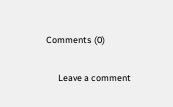Comments (0)

      Leave a comment